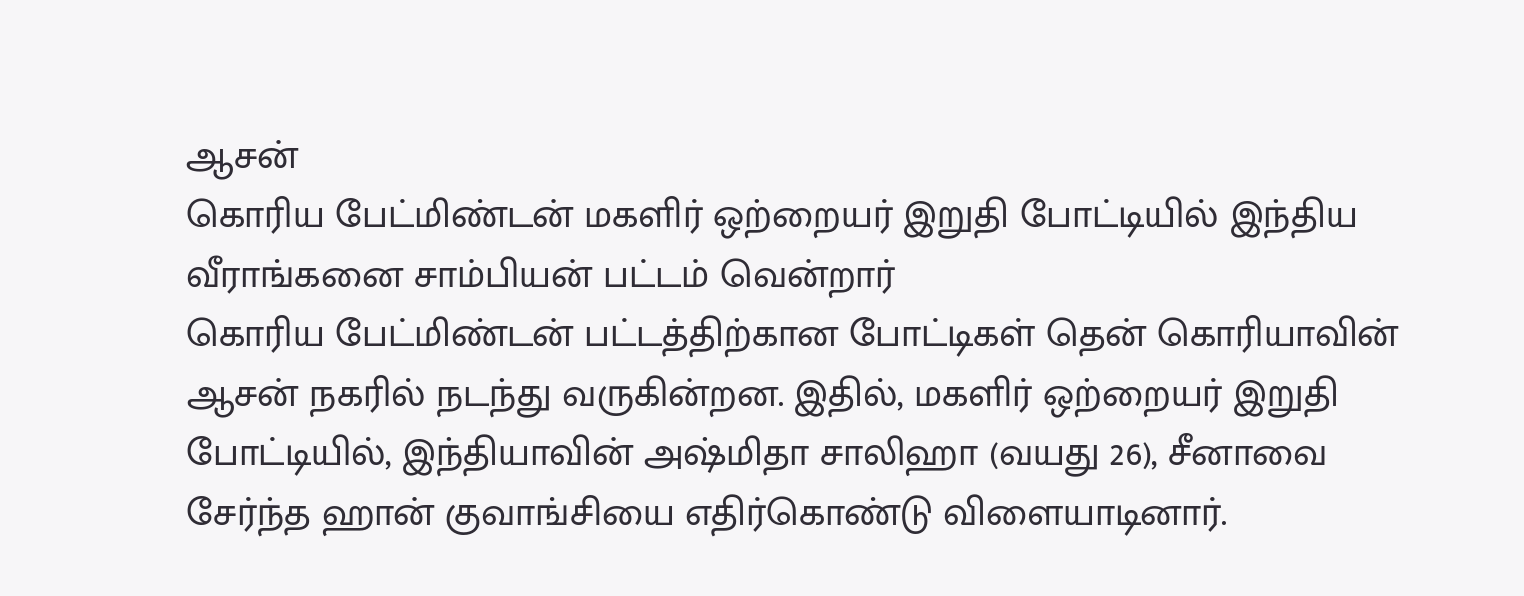ஆசன்
கொரிய பேட்மிண்டன் மகளிர் ஒற்றையர் இறுதி போட்டியில் இந்திய வீராங்கனை சாம்பியன் பட்டம் வென்றார்
கொரிய பேட்மிண்டன் பட்டத்திற்கான போட்டிகள் தென் கொரியாவின் ஆசன் நகரில் நடந்து வருகின்றன. இதில், மகளிர் ஒற்றையர் இறுதி போட்டியில், இந்தியாவின் அஷ்மிதா சாலிஹா (வயது 26), சீனாவை சேர்ந்த ஹான் குவாங்சியை எதிர்கொண்டு விளையாடினார்.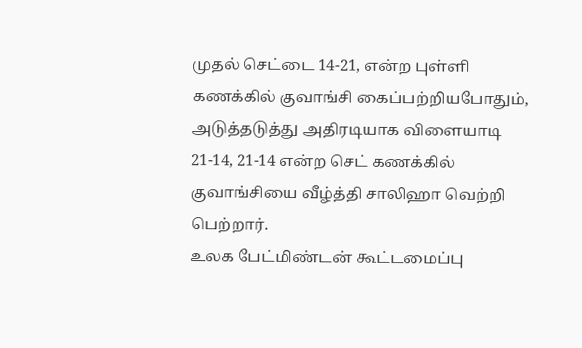முதல் செட்டை 14-21, என்ற புள்ளி கணக்கில் குவாங்சி கைப்பற்றியபோதும், அடுத்தடுத்து அதிரடியாக விளையாடி 21-14, 21-14 என்ற செட் கணக்கில் குவாங்சியை வீழ்த்தி சாலிஹா வெற்றி பெற்றார்.
உலக பேட்மிண்டன் கூட்டமைப்பு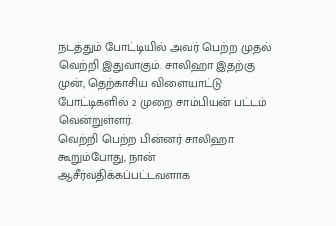நடத்தும் போட்டியில் அவர் பெற்ற முதல் வெற்றி இதுவாகும். சாலிஹா இதற்கு முன், தெற்காசிய விளையாட்டு போட்டிகளில் 2 முறை சாம்பியன் பட்டம் வென்றுள்ளர்.
வெற்றி பெற்ற பின்னர் சாலிஹா கூறும்போது, நான் ஆசீர்வதிக்கப்பட்டவளாக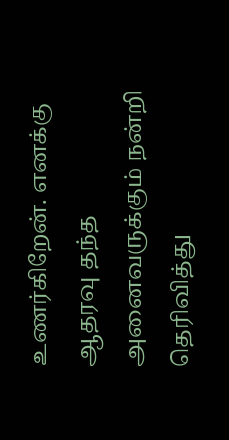உணர்கிறேன். எனக்கு ஆதரவு தந்த அனைவருக்கும் நன்றி தெரிவித்து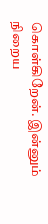கொள்கிறேன். இன்னும் நிறைய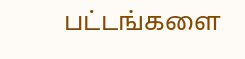பட்டங்களை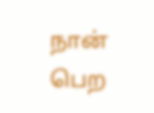நான் பெற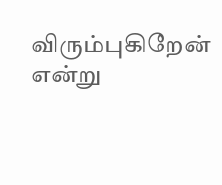விரும்புகிறேன் என்று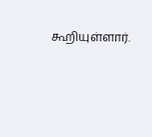கூறியுள்ளார்.